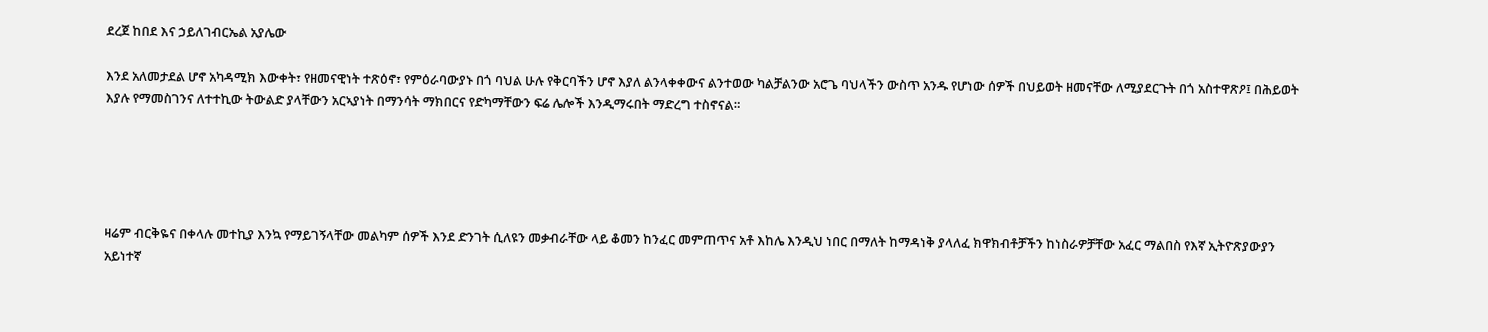ደረጀ ከበደ እና ኃይለገብርኤል አያሌው

እንደ አለመታደል ሆኖ አካዳሚክ እውቀት፣ የዘመናዊነት ተጽዕኖ፣ የምዕራባውያኑ በጎ ባህል ሁሉ የቅርባችን ሆኖ እያለ ልንላቀቀውና ልንተወው ካልቻልንው አሮጌ ባህላችን ውስጥ አንዱ የሆነው ሰዎች በህይወት ዘመናቸው ለሚያደርጉት በጎ አስተዋጽዖ፤ በሕይወት እያሉ የማመስገንና ለተተኪው ትውልድ ያላቸውን አርኣያነት በማንሳት ማክበርና የድካማቸውን ፍሬ ሌሎች እንዲማሩበት ማድረግ ተስኖናል።





ዛሬም ብርቅዬና በቀላሉ መተኪያ እንኳ የማይገኝላቸው መልካም ሰዎች እንደ ድንገት ሲለዩን መቃብራቸው ላይ ቆመን ከንፈር መምጠጥና አቶ እከሌ እንዲህ ነበር በማለት ከማዳነቅ ያላለፈ ክዋክብቶቻችን ከነስራዎቻቸው አፈር ማልበስ የእኛ ኢትዮጽያውያን አይነተኛ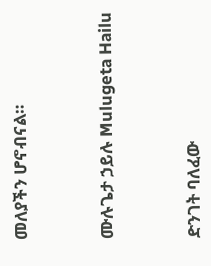መለያችን ሆኖብናል።



ሙሉጌታ ኃይሉ Mulugeta Hailu



ድንገት ባለፈው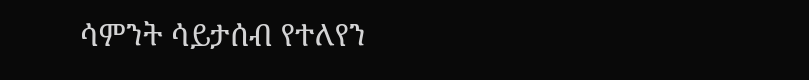ሳምንት ሳይታሰብ የተለየን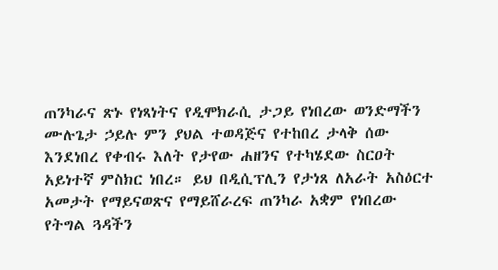ጠንካራና ጽኑ የነጻነትና የዲሞክራሲ ታጋይ የነበረው ወንድማችን ሙሉጌታ ኃይሉ ምን ያህል ተወዳጅና የተከበረ ታላቅ ሰው እንደነበረ የቀብሩ እለት የታየው ሐዘንና የተካሄደው ስርዐት አይነተኛ ምስክር ነበረ። ይህ በዲሲፕሊን የታነጸ ለአራት አስዕርተ አመታት የማይናወጽና የማይሸራረፍ ጠንካራ አቋም የነበረው የትግል ጓዳችን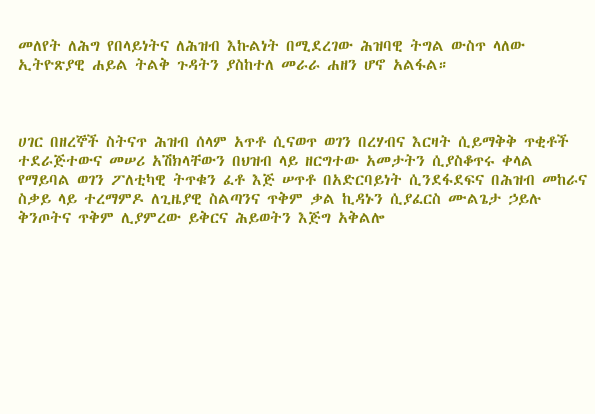መለየት ለሕግ የበላይነትና ለሕዝብ እኩልነት በሚደረገው ሕዝባዊ ትግል ውስጥ ላለው ኢትዮጽያዊ ሐይል ትልቅ ጉዳትን ያስከተለ መራራ ሐዘን ሆኖ አልፋል።



ሀገር በዘረኞች ስትናጥ ሕዝብ ሰላም አጥቶ ሲናወጥ ወገን በረሃብና እርዛት ሲይማቅቅ ጥቂቶች ተደራጅተውና መሠሪ አሽክላቸውን በህዝብ ላይ ዘርግተው አመታትን ሲያስቆጥሩ ቀላል የማይባል ወገን ፖለቲካዊ ትጥቁን ፈቶ እጅ ሠጥቶ በአድርባይነት ሲንደፋደፍና በሕዝብ መከራና ስቃይ ላይ ተረማምዶ ለጊዜያዊ ስልጣንና ጥቅም ቃል ኪዳኑን ሲያፈርስ ሙልጌታ ኃይሉ ቅንጦትና ጥቅም ሊያምረው ይቅርና ሕይወትን እጅግ አቅልሎ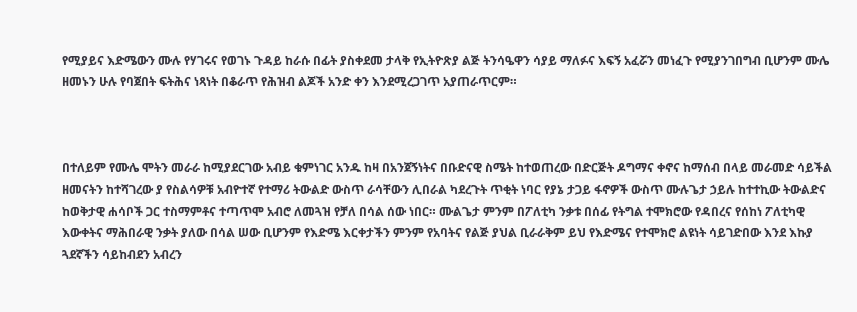የሚያይና እድሜውን ሙሉ የሃገሩና የወገኑ ጉዳይ ከራሱ በፊት ያስቀደመ ታላቅ የኢትዮጽያ ልጅ ትንሳዔዋን ሳያይ ማለፉና እፍኝ አፈሯን መነፈጉ የሚያንገበግብ ቢሆንም ሙሌ ዘመኑን ሁሉ የባጀበት ፍትሕና ነጻነት በቆራጥ የሕዝብ ልጆች አንድ ቀን እንደሚረጋገጥ አያጠራጥርም።



በተለይም የሙሌ ሞትን መራራ ከሚያደርገው አብይ ቁምነገር አንዱ ከዛ በአንጀኝነትና በቡድናዊ ስሜት ከተወጠረው በድርጅት ዶግማና ቀኖና ከማሰብ በላይ መራመድ ሳይችል ዘመናትን ከተሻገረው ያ የስልሳዎቹ አብዮተኛ የተማሪ ትውልድ ውስጥ ራሳቸውን ሊበራል ካደረጉት ጥቂት ነባር የያኔ ታጋይ ፋኖዎች ውስጥ ሙሉጌታ ኃይሉ ከተተኪው ትውልድና ከወቅታዊ ሐሳቦች ጋር ተስማምቶና ተጣጥሞ አብሮ ለመጓዝ የቻለ በሳል ሰው ነበር። ሙልጌታ ምንም በፖለቲካ ንቃቱ በሰፊ የትግል ተሞክሮው የዳበረና የሰከነ ፖለቲካዊ እውቀትና ማሕበራዊ ንቃት ያለው በሳል ሠው ቢሆንም የእድሜ እርቀታችን ምንም የአባትና የልጅ ያህል ቢራራቅም ይህ የእድሜና የተሞክሮ ልዩነት ሳይገድበው እንደ እኩያ ጓደኛችን ሳይከብደን አብረን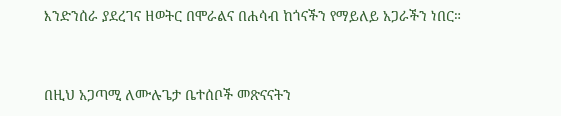እንድንሰራ ያደረገና ዘወትር በሞራልና በሐሳብ ከጎናችን የማይለይ አጋራችን ነበር።



በዚህ አጋጣሚ ለሙሉጌታ ቤተሰቦች መጽናናትን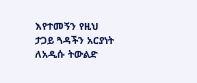እየተመኝን የዚህ ታጋይ ጓዳችን አርያነት ለአዲሱ ትውልድ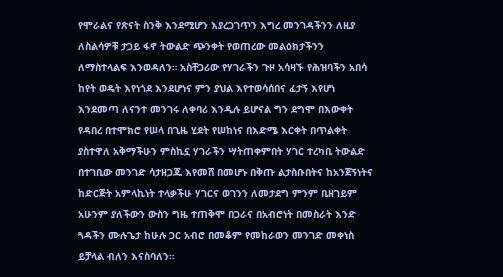የሞራልና የጽናት ስንቅ እንደሚሆን እያረጋገጥን እግረ መንገዳችንን ለዚያ ለስልሳዎቹ ታጋይ ፋኖ ትውልድ ጭንቀት የወጠረው መልዕክታችንን ለማስተላልፍ እንወዳለን። አስቸጋሪው የሃገራችን ጉዞ አሳዛኙ የሕዝባችን አበሳ ከየት ወዴት እየነጎደ እንደሆነና ምን ያህል እየተወሳሰበና ፈታኝ እየሆነ እንደመጣ ለናንተ መንገሩ ለቀባሪ እንዲሉ ይሆናል ግን ደግሞ በእውቀት የዳበረ በተሞክሮ የሠላ በጊዜ ሂደት የሠከነና በእድሜ እርቀት በጥልቀት ያስተዋለ አቅማችሁን ምስኪኗ ሃገራችን ሣትጠቀምበት ሃገር ተረካቢ ትውልድ በተገቢው መንገድ ሳታዘጋጁ እየመሸ በመሆኑ በቅጡ ልታስቡበትና ከአንጀኝነትና ከድርጅት አምላኪነት ተላቃችሁ ሃገርና ወገንን ለመታደግ ምንም ቢዘገይም አሁንም ያለችውን ውስን ግዜ ተጠቅሞ በጋራና በአብሮነት በመስራት እንድ ጓዳችን ሙሉጌታ ከሁሉ ጋር አብሮ በመቆም የመከራወን መንገድ መቀነስ ይቻላል ብለን እናስባለን።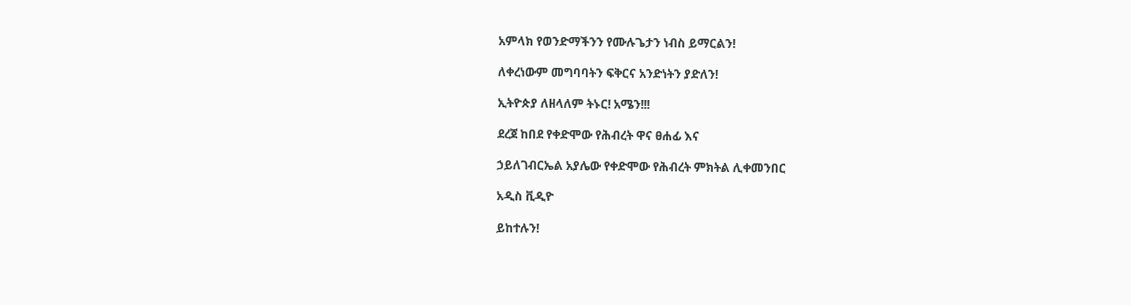አምላክ የወንድማችንን የሙሉጌታን ነብስ ይማርልን!

ለቀረነውም መግባባትን ፍቅርና አንድነትን ያድለን!

ኢትዮጵያ ለዘላለም ትኑር! አሜን!!!

ደረጀ ከበደ የቀድሞው የሕብረት ዋና ፀሐፊ እና

ኃይለገብርኤል አያሌው የቀድሞው የሕብረት ምክትል ሊቀመንበር

አዲስ ቪዲዮ

ይከተሉን!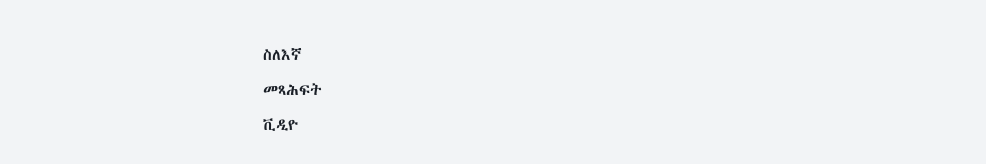ስለእኛ

መጻሕፍት

ቪዲዮ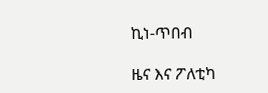ኪነ-ጥበብ

ዜና እና ፖለቲካ